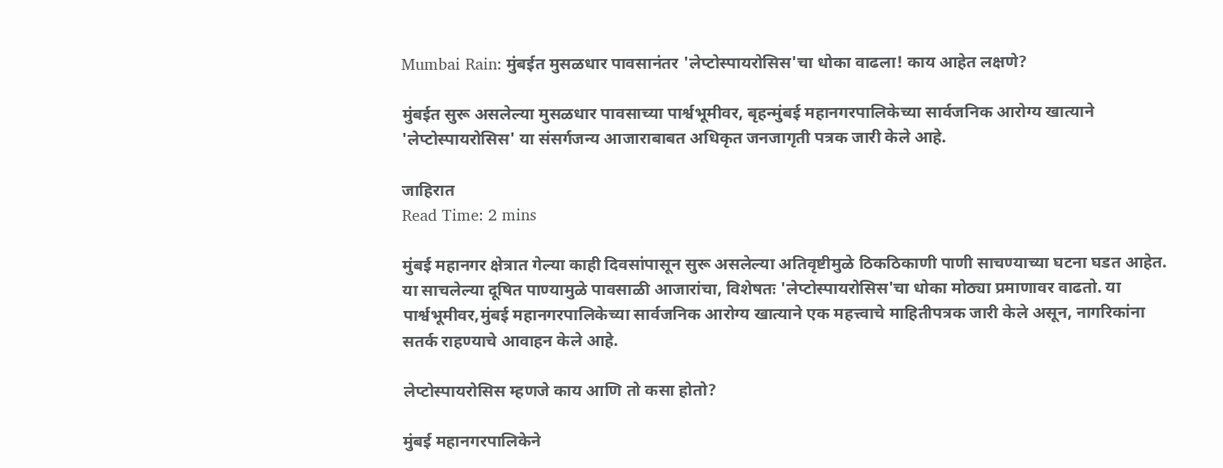Mumbai Rain: मुंबईत मुसळधार पावसानंतर 'लेप्टोस्पायरोसिस'चा धोका वाढला! काय आहेत लक्षणे?

मुंबईत सुरू असलेल्या मुसळधार पावसाच्या पार्श्वभूमीवर, बृहन्मुंबई महानगरपालिकेच्या सार्वजनिक आरोग्य खात्याने 'लेप्टोस्पायरोसिस' या संसर्गजन्य आजाराबाबत अधिकृत जनजागृती पत्रक जारी केले आहे.

जाहिरात
Read Time: 2 mins

मुंबई महानगर क्षेत्रात गेल्या काही दिवसांपासून सुरू असलेल्या अतिवृष्टीमुळे ठिकठिकाणी पाणी साचण्याच्या घटना घडत आहेत. या साचलेल्या दूषित पाण्यामुळे पावसाळी आजारांचा, विशेषतः 'लेप्टोस्पायरोसिस'चा धोका मोठ्या प्रमाणावर वाढतो. या पार्श्वभूमीवर,मुंबई महानगरपालिकेच्या सार्वजनिक आरोग्य खात्याने एक महत्त्वाचे माहितीपत्रक जारी केले असून, नागरिकांना सतर्क राहण्याचे आवाहन केले आहे.

लेप्टोस्पायरोसिस म्हणजे काय आणि तो कसा होतो?

मुंबई महानगरपालिकेने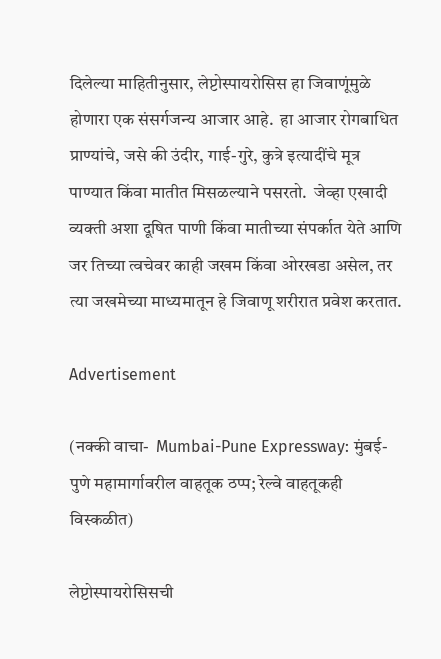दिलेल्या माहितीनुसार, लेप्टोस्पायरोसिस हा जिवाणूंमुळे होणारा एक संसर्गजन्य आजार आहे.  हा आजार रोगबाधित प्राण्यांचे, जसे की उंदीर, गाई-गुरे, कुत्रे इत्यादींचे मूत्र पाण्यात किंवा मातीत मिसळल्याने पसरतो.  जेव्हा एखादी व्यक्ती अशा दूषित पाणी किंवा मातीच्या संपर्कात येते आणि जर तिच्या त्वचेवर काही जखम किंवा ओरखडा असेल, तर त्या जखमेच्या माध्यमातून हे जिवाणू शरीरात प्रवेश करतात.

Advertisement

(नक्की वाचा-  Mumbai-Pune Expressway: मुंबई-पुणे महामार्गावरील वाहतूक ठप्प; रेल्वे वाहतूकही विस्कळीत)

लेप्टोस्पायरोसिसची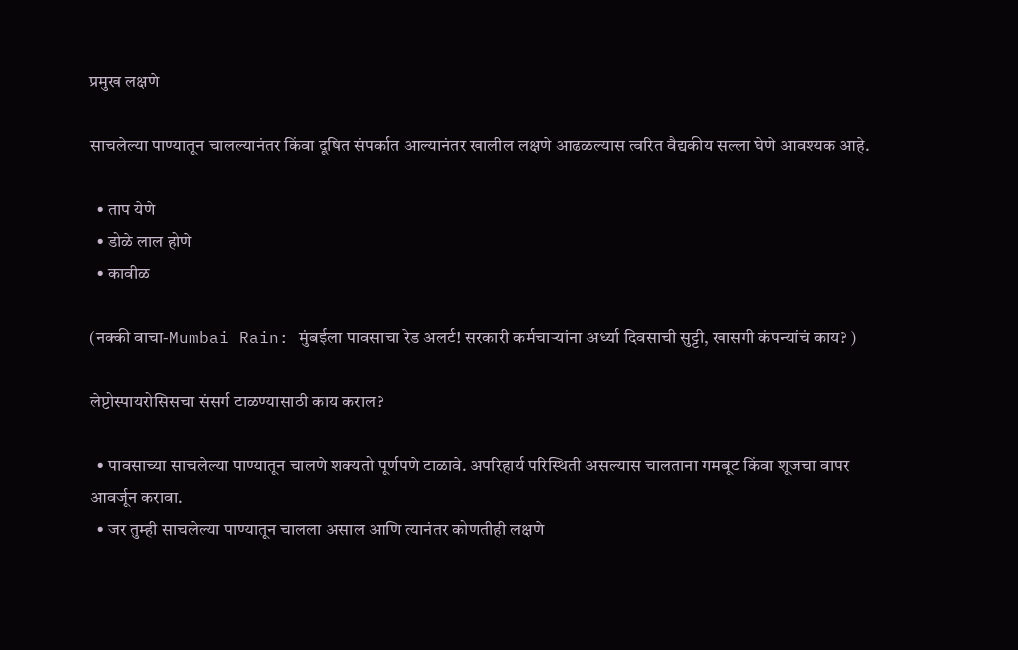प्रमुख लक्षणे

साचलेल्या पाण्यातून चालल्यानंतर किंवा दूषित संपर्कात आल्यानंतर खालील लक्षणे आढळल्यास त्वरित वैद्यकीय सल्ला घेणे आवश्यक आहे.

  • ताप येणे
  • डोळे लाल होणे
  • कावीळ

(नक्की वाचा-Mumbai Rain: मुंबईला पावसाचा रेड अलर्ट! सरकारी कर्मचाऱ्यांना अर्ध्या दिवसाची सुट्टी, खासगी कंपन्यांचं काय? )

लेप्टोस्पायरोसिसचा संसर्ग टाळण्यासाठी काय कराल?

  • पावसाच्या साचलेल्या पाण्यातून चालणे शक्यतो पूर्णपणे टाळावे. अपरिहार्य परिस्थिती असल्यास चालताना गमबूट किंवा शूजचा वापर आवर्जून करावा.
  • जर तुम्ही साचलेल्या पाण्यातून चालला असाल आणि त्यानंतर कोणतीही लक्षणे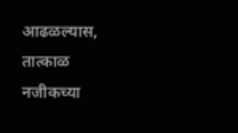आढळल्यास, तात्काळ नजीकच्या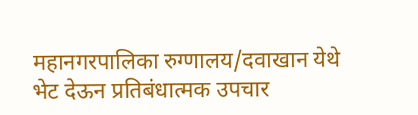महानगरपालिका रुग्णालय/दवाखान येथे भेट देऊन प्रतिबंधात्मक उपचार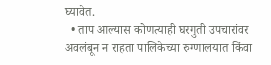घ्यावेत.
  • ताप आल्यास कोणत्याही घरगुती उपचारांवर अवलंबून न राहता पालिकेच्या रुग्णालयात किंवा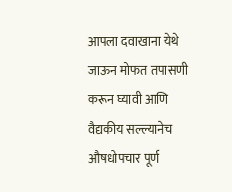आपला दवाखाना येथे जाऊन मोफत तपासणी करून घ्यावी आणि वैद्यकीय सल्ल्यानेच औषधोपचार पूर्ण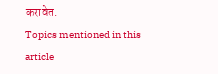करावेत.
Topics mentioned in this article